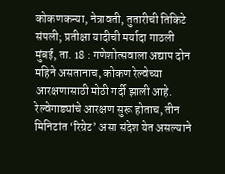कोकणकन्या, नेत्रावती, तुतारीची तिकिटे संपली; प्रतीक्षा यादीची मर्यादा गाठली
मुंबई, ता. 18 : गणेशोत्सवाला अद्याप दोन महिने असतानाच, कोकण रेल्वेच्या आरक्षणासाठी मोठी गर्दी झाली आहे. रेल्वेगाड्यांचे आरक्षण सुरू होताच, तीन मिनिटांत ‘रिग्रेट’ असा संदेश येत असल्याने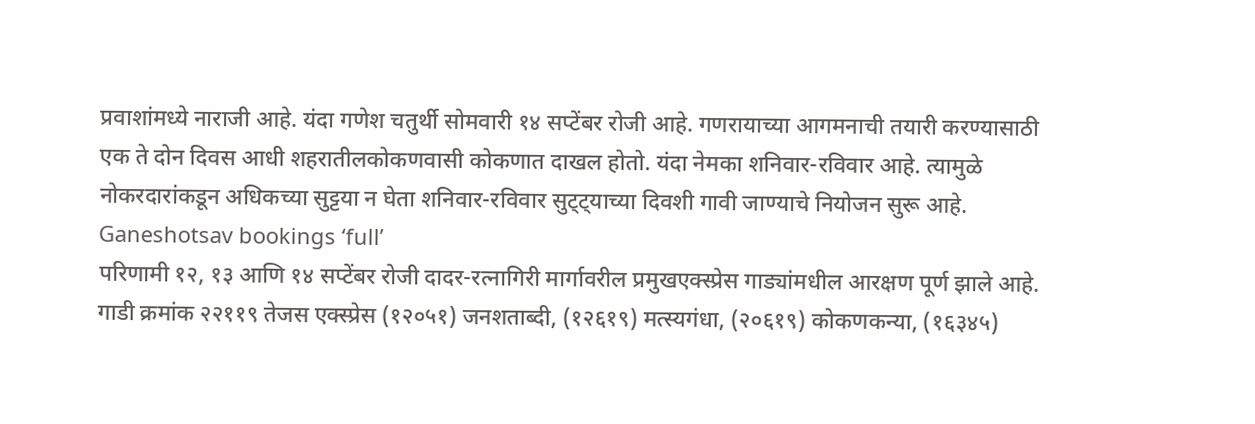प्रवाशांमध्ये नाराजी आहे. यंदा गणेश चतुर्थी सोमवारी १४ सप्टेंबर रोजी आहे. गणरायाच्या आगमनाची तयारी करण्यासाठी एक ते दोन दिवस आधी शहरातीलकोकणवासी कोकणात दाखल होतो. यंदा नेमका शनिवार-रविवार आहे. त्यामुळे नोकरदारांकडून अधिकच्या सुट्टया न घेता शनिवार-रविवार सुट्ट्याच्या दिवशी गावी जाण्याचे नियोजन सुरू आहे. Ganeshotsav bookings ‘full’
परिणामी १२, १३ आणि १४ सप्टेंबर रोजी दादर-रत्नागिरी मार्गावरील प्रमुखएक्स्प्रेस गाड्यांमधील आरक्षण पूर्ण झाले आहे. गाडी क्रमांक २२११९ तेजस एक्स्प्रेस (१२०५१) जनशताब्दी, (१२६१९) मत्स्यगंधा, (२०६१९) कोकणकन्या, (१६३४५)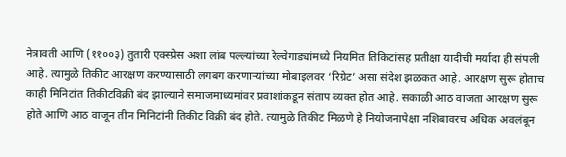नेत्रावती आणि (११००३) तुतारी एक्स्प्रेस अशा लांब पल्ल्यांच्या रेल्वेगाड्यांमध्ये नियमित तिकिटांसह प्रतीक्षा यादीची मर्यादा ही संपली आहे. त्यामुळे तिकीट आरक्षण करण्यासाठी लगबग करणाऱ्यांच्या मोबाइलवर ‘रिग्रेट’ असा संदेश झळकत आहे. आरक्षण सुरू होताच काही मिनिटांत तिकीटविक्री बंद झाल्याने समाजमाध्यमांवर प्रवाशांकडून संताप व्यक्त होत आहे. सकाळी आठ वाजता आरक्षण सुरू होते आणि आठ वाजून तीन मिनिटांनी तिकीट विक्री बंद होते. त्यामुळे तिकीट मिळणे हे नियोजनापेक्षा नशिबावरच अधिक अवलंबून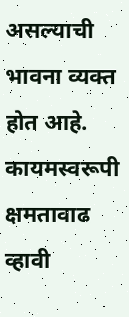असल्याची भावना व्यक्त होत आहे. कायमस्वरूपी क्षमतावाढ व्हावी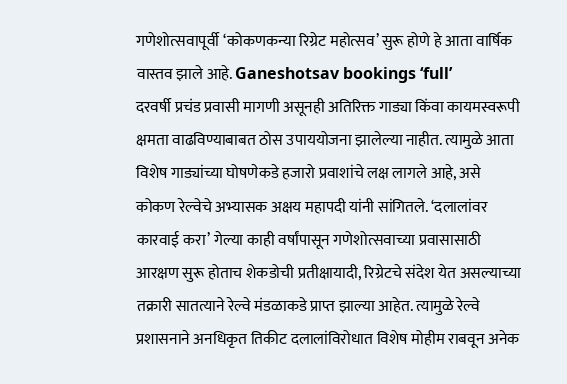गणेशोत्सवापूर्वी ‘कोकणकन्या रिग्रेट महोत्सव’ सुरू होणे हे आता वार्षिक वास्तव झाले आहे. Ganeshotsav bookings ‘full’
दरवर्षी प्रचंड प्रवासी मागणी असूनही अतिरिक्त गाड्या किंवा कायमस्वरूपी क्षमता वाढविण्याबाबत ठोस उपाययोजना झालेल्या नाहीत. त्यामुळे आता विशेष गाड्यांच्या घोषणेकडे हजारो प्रवाशांचे लक्ष लागले आहे, असे कोकण रेल्वेचे अभ्यासक अक्षय महापदी यांनी सांगितले. ‘दलालांवर कारवाई करा’ गेल्या काही वर्षांपासून गणेशोत्सवाच्या प्रवासासाठी आरक्षण सुरू होताच शेकडोची प्रतीक्षायादी, रिग्रेटचे संदेश येत असल्याच्या तक्रारी सातत्याने रेल्वे मंडळाकडे प्राप्त झाल्या आहेत. त्यामुळे रेल्वे प्रशासनाने अनधिकृत तिकीट दलालांविरोधात विशेष मोहीम राबवून अनेक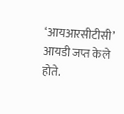‘आयआरसीटीसी’ आयडी जप्त केले होते.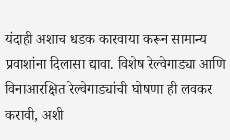यंदाही अशाच धडक कारवाया करून सामान्य प्रवाशांना दिलासा द्यावा. विशेष रेल्वेगाड्या आणि विनाआरक्षित रेल्वेगाड्यांची घोषणा ही लवकर करावी, अशी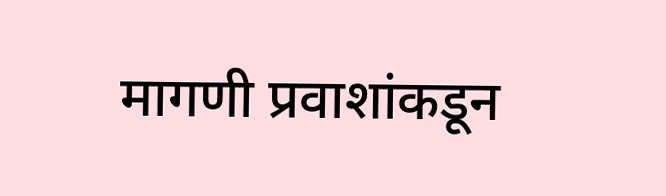मागणी प्रवाशांकडून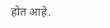होत आहे.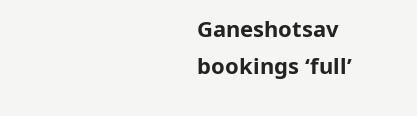Ganeshotsav bookings ‘full’